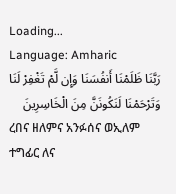Loading...
Language: Amharic
رَبَّنَا ظَلَمْنَا أَنفُسَنَا وَإِن لَّمْ تَغْفِرْ لَنَا وَتَرْحَمْنَا لَنَكُونَنَّ مِنَ الْخَاسِرِينَ
ረበና ዘለምና አንፉሰና ወኢለም ተግፊር ለና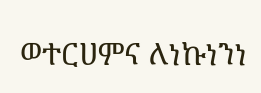ወተርሀምና ለነኩነንነ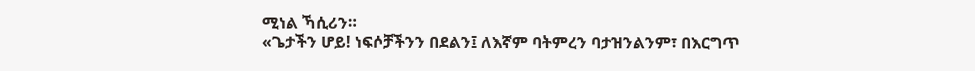ሚነል ኻሲሪን።
«ጌታችን ሆይ! ነፍሶቻችንን በደልን፤ ለእኛም ባትምረን ባታዝንልንም፣ በእርግጥ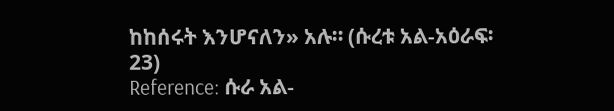ከከሰሩት እንሆናለን» አሉ። (ሱረቱ አል-አዕራፍ፡ 23)
Reference: ሱራ አል-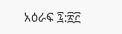አዕራፍ ፯:፳፫